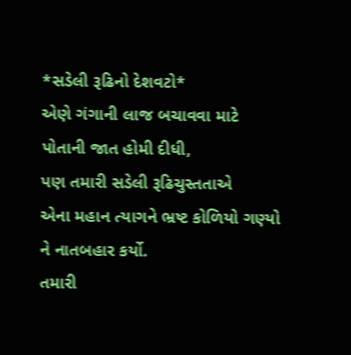*સડેલી રૂઢિનો દેશવટો*
એણે ગંગાની લાજ બચાવવા માટે
પોતાની જાત હોમી દીધી,
પણ તમારી સડેલી રૂઢિચુસ્તતાએ
એના મહાન ત્યાગને ભ્રષ્ટ કોળિયો ગણ્યો
ને નાતબહાર કર્યો.
તમારી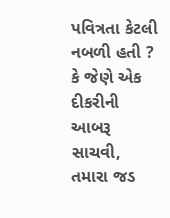પવિત્રતા કેટલી નબળી હતી ?
કે જેણે એક દીકરીની આબરૂ સાચવી,
તમારા જડ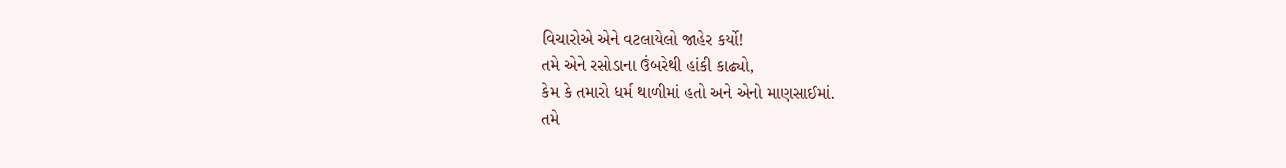વિચારોએ એને વટલાયેલો જાહેર કર્યો!
તમે એને રસોડાના ઉંબરેથી હાંકી કાઢ્યો,
કેમ કે તમારો ધર્મ થાળીમાં હતો અને એનો માણસાઈમાં.
તમે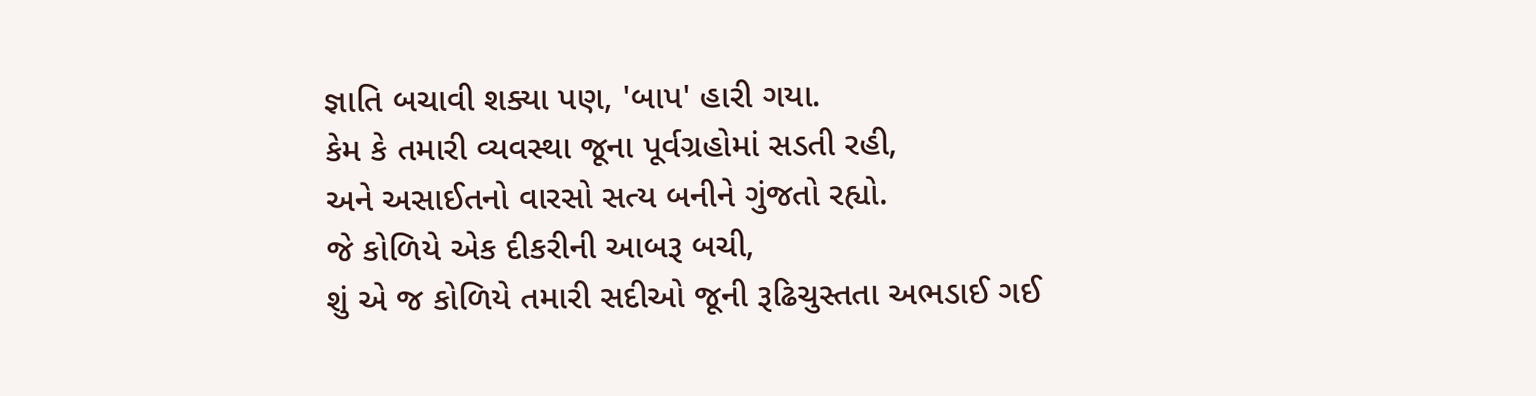જ્ઞાતિ બચાવી શક્યા પણ, 'બાપ' હારી ગયા.
કેમ કે તમારી વ્યવસ્થા જૂના પૂર્વગ્રહોમાં સડતી રહી,
અને અસાઈતનો વારસો સત્ય બનીને ગુંજતો રહ્યો.
જે કોળિયે એક દીકરીની આબરૂ બચી,
શું એ જ કોળિયે તમારી સદીઓ જૂની રૂઢિચુસ્તતા અભડાઈ ગઈ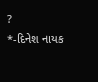?
*-દિનેશ નાયક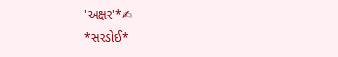'અક્ષર'*✍
*સરડોઈ*